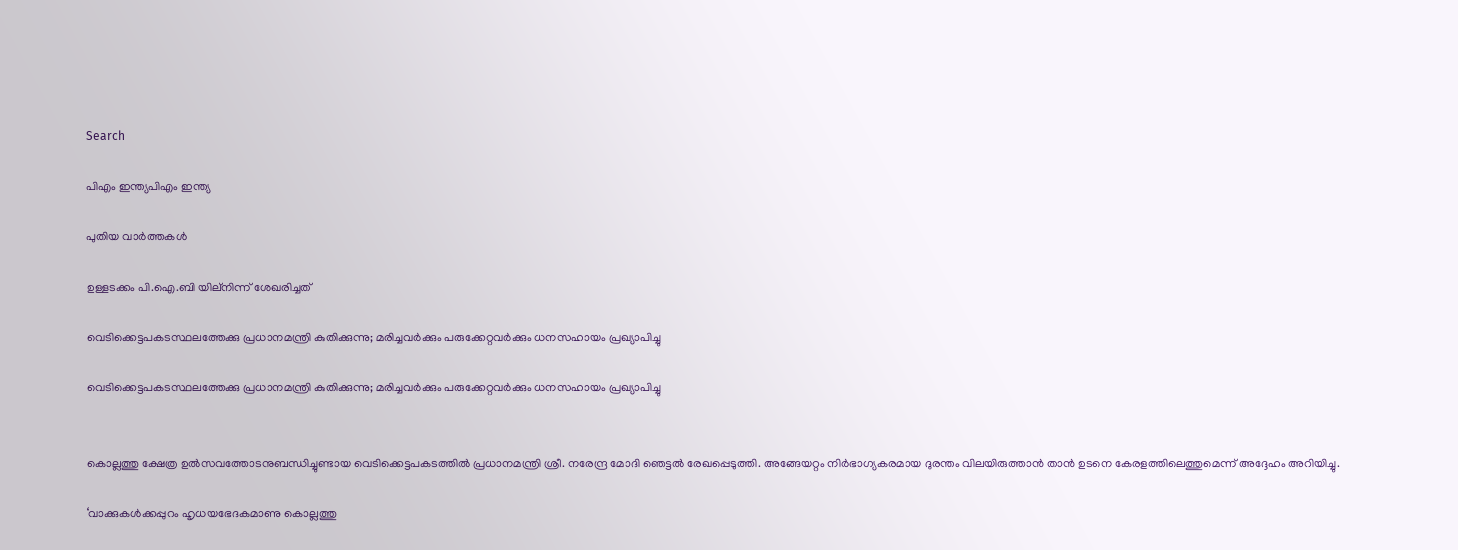Search

പിഎം ഇന്ത്യപിഎം ഇന്ത്യ

പുതിയ വാർത്തകൾ

ഉള്ളടക്കം പി.ഐ.ബി യില്നിന്ന് ശേഖരിച്ചത്

വെടിക്കെട്ടപകടസ്ഥലത്തേക്കു പ്രധാനമന്ത്രി കുതിക്കുന്നു; മരിച്ചവര്‍ക്കും പരുക്കേറ്റവര്‍ക്കും ധനസഹായം പ്രഖ്യാപിച്ചു

വെടിക്കെട്ടപകടസ്ഥലത്തേക്കു പ്രധാനമന്ത്രി കുതിക്കുന്നു; മരിച്ചവര്‍ക്കും പരുക്കേറ്റവര്‍ക്കും ധനസഹായം പ്രഖ്യാപിച്ചു


കൊല്ലത്തു ക്ഷേത്ര ഉല്‍സവത്തോടനുബന്ധിച്ചുണ്ടായ വെടിക്കെട്ടപകടത്തില്‍ പ്രധാനമന്ത്രി ശ്രീ. നരേന്ദ്ര മോദി ഞെട്ടല്‍ രേഖപ്പെടുത്തി. അങ്ങേയറ്റം നിര്‍ഭാഗ്യകരമായ ദുരന്തം വിലയിരുത്താന്‍ താന്‍ ഉടനെ കേരളത്തിലെത്തുമെന്ന് അദ്ദേഹം അറിയിച്ചു.

‘വാക്കുകള്‍ക്കപ്പുറം ഹൃധയഭേദകമാണു കൊല്ലത്തു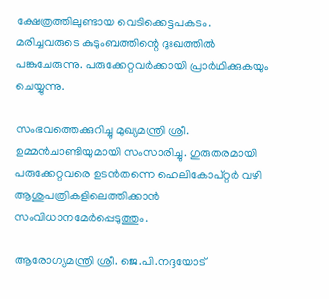ക്ഷേത്രത്തിലുണ്ടായ വെടിക്കെട്ടപകടം. മരിച്ചവരുടെ കുടുംബത്തിന്റെ ദുഃഖത്തില്‍ പങ്കുചേരുന്നു. പരുക്കേറ്റവര്‍ക്കായി പ്രാര്‍ഥിക്കുകയും ചെയ്യുന്നു.

സംഭവത്തെക്കുറിച്ചു മുഖ്യമന്ത്രി ശ്രീ. ഉമ്മന്‍ചാണ്ടിയുമായി സംസാരിച്ചു. ഗുരുതരമായി പരുക്കേറ്റവരെ ഉടന്‍തന്നെ ഹെലികോപ്റ്റര്‍ വഴി ആശുപത്രികളിലെത്തിക്കാന്‍ സംവിധാനമേര്‍പ്പെടുത്തും.

ആരോഗ്യമന്ത്രി ശ്രീ. ജെ.പി.നദ്ദയോട്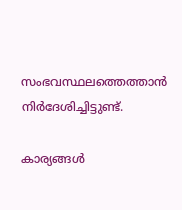സംഭവസ്ഥലത്തെത്താന്‍ നിര്‍ദേശിച്ചിട്ടുണ്ട്.

കാര്യങ്ങള്‍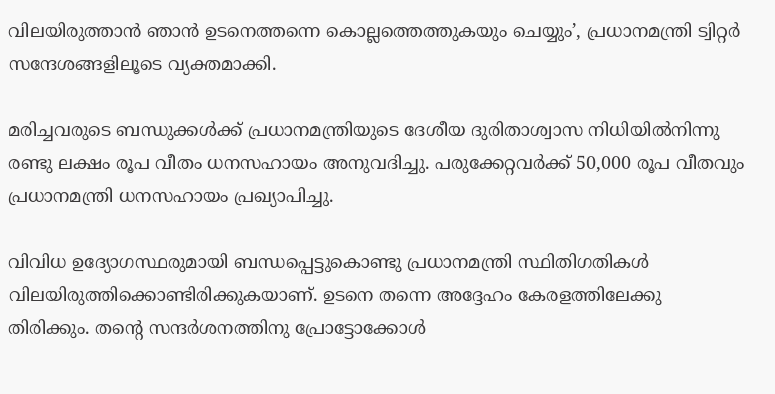വിലയിരുത്താന്‍ ഞാന്‍ ഉടനെത്തന്നെ കൊല്ലത്തെത്തുകയും ചെയ്യും’, പ്രധാനമന്ത്രി ട്വിറ്റര്‍ സന്ദേശങ്ങളിലൂടെ വ്യക്തമാക്കി.

മരിച്ചവരുടെ ബന്ധുക്കള്‍ക്ക് പ്രധാനമന്ത്രിയുടെ ദേശീയ ദുരിതാശ്വാസ നിധിയില്‍നിന്നു രണ്ടു ലക്ഷം രൂപ വീതം ധനസഹായം അനുവദിച്ചു. പരുക്കേറ്റവര്‍ക്ക് 50,000 രൂപ വീതവും പ്രധാനമന്ത്രി ധനസഹായം പ്രഖ്യാപിച്ചു.

വിവിധ ഉദ്യോഗസ്ഥരുമായി ബന്ധപ്പെട്ടുകൊണ്ടു പ്രധാനമന്ത്രി സ്ഥിതിഗതികള്‍ വിലയിരുത്തിക്കൊണ്ടിരിക്കുകയാണ്. ഉടനെ തന്നെ അദ്ദേഹം കേരളത്തിലേക്കു തിരിക്കും. തന്റെ സന്ദര്‍ശനത്തിനു പ്രോട്ടോക്കോള്‍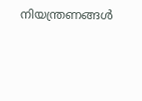നിയന്ത്രണങ്ങള്‍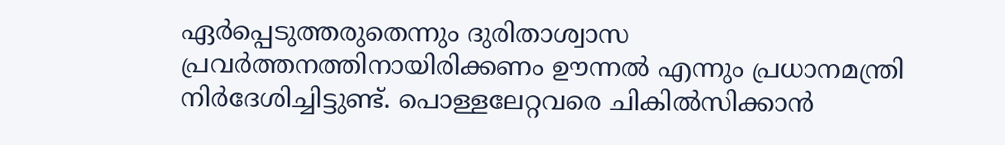ഏര്‍പ്പെടുത്തരുതെന്നും ദുരിതാശ്വാസ പ്രവര്‍ത്തനത്തിനായിരിക്കണം ഊന്നല്‍ എന്നും പ്രധാനമന്ത്രി നിര്‍ദേശിച്ചിട്ടുണ്ട്. പൊള്ളലേറ്റവരെ ചികില്‍സിക്കാന്‍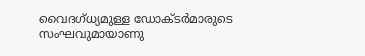വൈദഗ്ധ്യമുള്ള ഡോക്ടര്‍മാരുടെ സംഘവുമായാണു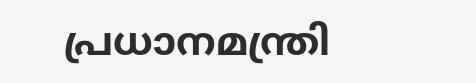പ്രധാനമന്ത്രി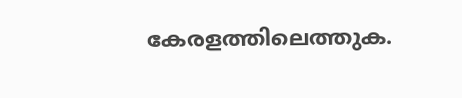കേരളത്തിലെത്തുക.